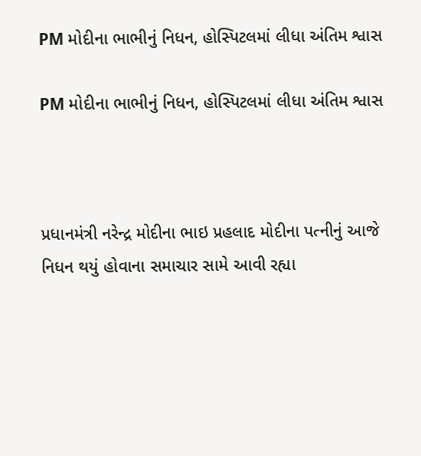PM મોદીના ભાભીનું નિધન, હોસ્પિટલમાં લીધા અંતિમ શ્વાસ

PM મોદીના ભાભીનું નિધન, હોસ્પિટલમાં લીધા અંતિમ શ્વાસ



પ્રધાનમંત્રી નરેન્દ્ર મોદીના ભાઇ પ્રહલાદ મોદીના પત્નીનું આજે નિધન થયું હોવાના સમાચાર સામે આવી રહ્યા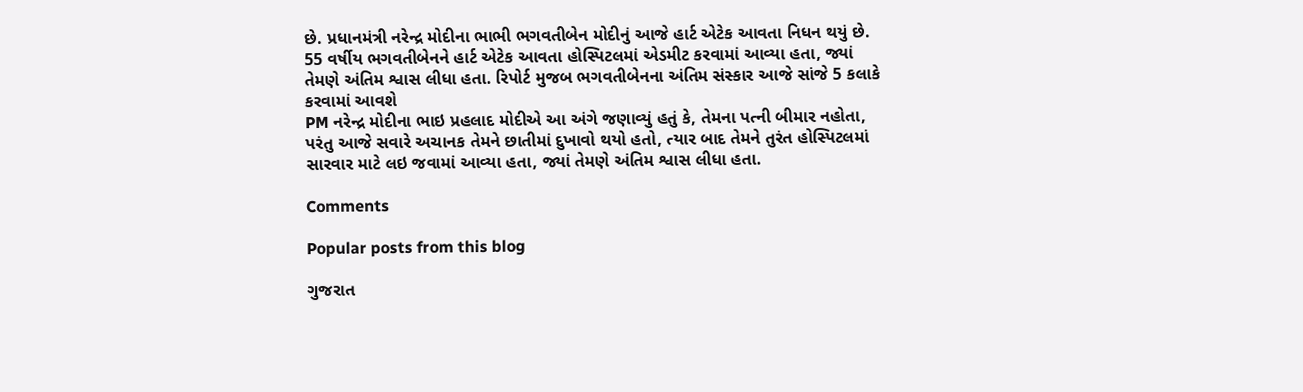છે. પ્રધાનમંત્રી નરેન્દ્ર મોદીના ભાભી ભગવતીબેન મોદીનું આજે હાર્ટ એટેક આવતા નિધન થયું છે. 55 વર્ષીય ભગવતીબેનને હાર્ટ એટેક આવતા હોસ્પિટલમાં એડમીટ કરવામાં આવ્યા હતા, જ્યાં તેમણે અંતિમ શ્વાસ લીધા હતા. રિપોર્ટ મુજબ ભગવતીબેનના અંતિમ સંસ્કાર આજે સાંજે 5 કલાકે કરવામાં આવશે
PM નરેન્દ્ર મોદીના ભાઇ પ્રહલાદ મોદીએ આ અંગે જણાવ્યું હતું કે, તેમના પત્ની બીમાર નહોતા, પરંતુ આજે સવારે અચાનક તેમને છાતીમાં દુખાવો થયો હતો, ત્યાર બાદ તેમને તુરંત હોસ્પિટલમાં સારવાર માટે લઇ જવામાં આવ્યા હતા, જ્યાં તેમણે અંતિમ શ્વાસ લીધા હતા.

Comments

Popular posts from this blog

ગુજરાત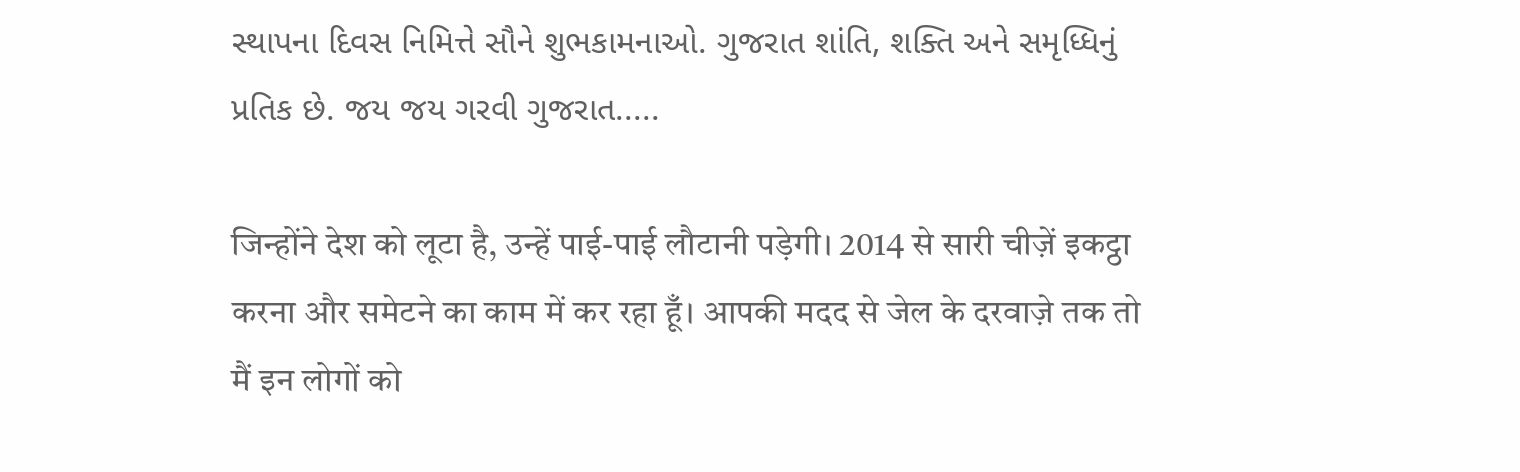સ્થાપના દિવસ નિમિત્તે સૌને શુભકામનાઓ. ગુજરાત શાંતિ, શક્તિ અને સમૃધ્ધિનું પ્રતિક છે. જય જય ગરવી ગુજરાત.....

जिन्होंने देश को लूटा है, उन्हें पाई-पाई लौटानी पड़ेगी। 2014 से सारी चीज़ें इकट्ठा करना और समेटने का काम में कर रहा हूँ। आपकी मदद से जेल के दरवाज़े तक तो मैं इन लोगों को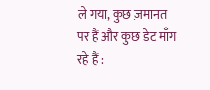ले गया, कुछ ज़मानत पर हैं और कुछ डेट माँग रहे हैं :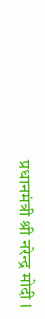प्रधानमंत्री श्री नरेन्द्र मोदी l